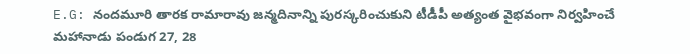E.G: నందమూరి తారక రామారావు జన్మదినాన్ని పురస్కరించుకుని టీడీపీ అత్యంత వైభవంగా నిర్వహించే మహానాడు పండుగ 27, 28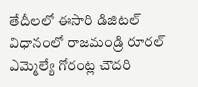తేదీలలో ఈసారి డిజిటల్ విధానంలో రాజమండ్రి రూరల్ ఎమ్మెల్యే గోరంట్ల చౌదరి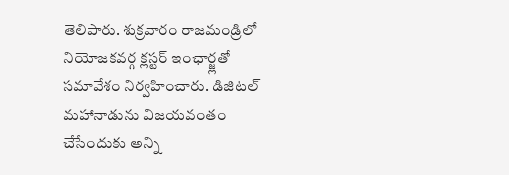తెలిపారు. శుక్రవారం రాజమండ్రిలో నియోజకవర్గ క్లస్టర్ ఇంఛార్జ్లతో సమావేశం నిర్వహించారు. డిజిటల్ మహానాడును విజయవంతం చేసేందుకు అన్ని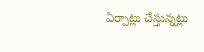ఏర్పాట్లు చేస్తున్నట్లు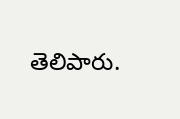తెలిపారు.